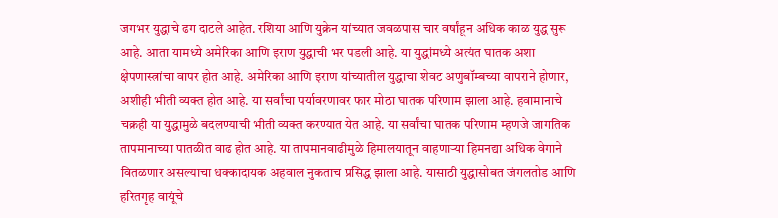जगभर युद्धाचे ढग दाटले आहेत. रशिया आणि युक्रेन यांच्यात जवळपास चार वर्षांहून अधिक काळ युद्ध सुरू आहे. आता यामध्ये अमेरिका आणि इराण युद्धाची भर पडली आहे. या युद्धांमध्ये अत्यंत घातक अशा क्षेपणास्त्रांचा वापर होत आहे. अमेरिका आणि इराण यांच्यातील युद्धाचा शेवट अणुबॉम्बच्या वापराने होणार, अशीही भीती व्यक्त होत आहे. या सर्वांचा पर्यावरणावर फार मोठा घातक परिणाम झाला आहे. हवामानाचे चक्रही या युद्धामुळे बदलण्याची भीती व्यक्त करण्यात येत आहे. या सर्वांचा घातक परिणाम म्हणजे जागतिक तापमानाच्या पातळीत वाढ होत आहे. या तापमानवाढीमुळे हिमालयातून वाहणाऱ्या हिमनद्या अधिक वेगाने वितळणार असल्याचा धक्कादायक अहवाल नुकताच प्रसिद्ध झाला आहे. यासाठी युद्धासोबत जंगलतोड आणि हरितगृह वायूंचे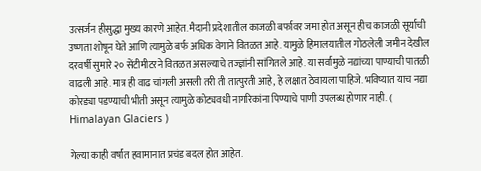उत्सर्जन हीसुद्धा मुख्य कारणे आहेत. मैदानी प्रदेशातील काजळी बर्फावर जमा होत असून हीच काजळी सूर्याची उष्णता शोषून घेते आणि त्यामुळे बर्फ अधिक वेगाने वितळत आहे. यामुळे हिमालयातील गोठलेली जमीन देखील दरवर्षी सुमारे २० सेंटीमीटरने वितळत असल्याचे तज्ज्ञांनी सांगितले आहे. या सर्वामुळे नद्यांच्या पाण्याची पातळी वाढली आहे. मात्र ही वाढ चांगली असली तरी ती तात्पुरती आहे, हे लक्षात ठेवायला पाहिजे. भविष्यात याच नद्या कोरड्या पडण्याची भीती असून त्यामुळे कोट्यवधी नागरिकांना पिण्याचे पाणी उपलब्ध होणार नाही. ( Himalayan Glaciers )

गेल्या काही वर्षांत हवामानात प्रचंड बदल होत आहेत.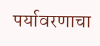पर्यावरणाचा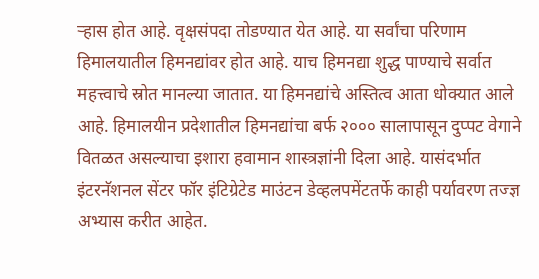ऱ्हास होत आहे. वृक्षसंपदा तोडण्यात येत आहे. या सर्वांचा परिणाम हिमालयातील हिमनद्यांवर होत आहे. याच हिमनद्या शुद्ध पाण्याचे सर्वात महत्त्वाचे स्रोत मानल्या जातात. या हिमनद्यांचे अस्तित्व आता धोक्यात आले आहे. हिमालयीन प्रदेशातील हिमनद्यांचा बर्फ २००० सालापासून दुप्पट वेगाने वितळत असल्याचा इशारा हवामान शास्त्रज्ञांनी दिला आहे. यासंदर्भात इंटरनॅशनल सेंटर फॉर इंटिग्रेटेड माउंटन डेव्हलपमेंटतर्फे काही पर्यावरण तज्ज्ञ अभ्यास करीत आहेत.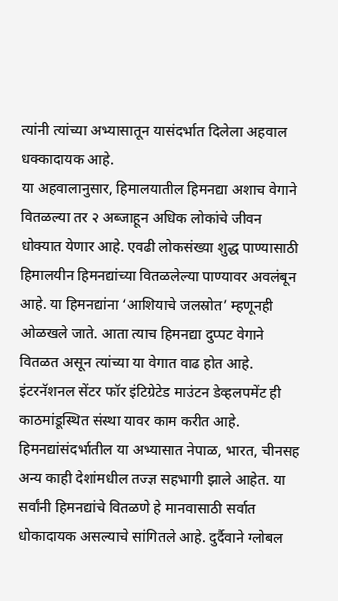त्यांनी त्यांच्या अभ्यासातून यासंदर्भात दिलेला अहवाल धक्कादायक आहे.
या अहवालानुसार, हिमालयातील हिमनद्या अशाच वेगाने वितळल्या तर २ अब्जाहून अधिक लोकांचे जीवन धोक्यात येणार आहे. एवढी लोकसंख्या शुद्ध पाण्यासाठी हिमालयीन हिमनद्यांच्या वितळलेल्या पाण्यावर अवलंबून आहे. या हिमनद्यांना ‘आशियाचे जलस्रोत’ म्हणूनही ओळखले जाते. आता त्याच हिमनद्या दुप्पट वेगाने वितळत असून त्यांच्या या वेगात वाढ होत आहे. इंटरनॅशनल सेंटर फॉर इंटिग्रेटेड माउंटन डेव्हलपमेंट ही काठमांडूस्थित संस्था यावर काम करीत आहे. हिमनद्यांसंदर्भातील या अभ्यासात नेपाळ, भारत, चीनसह अन्य काही देशांमधील तज्ज्ञ सहभागी झाले आहेत. या सर्वांनी हिमनद्यांचे वितळणे हे मानवासाठी सर्वात धोकादायक असल्याचे सांगितले आहे. दुर्दैवाने ग्लोबल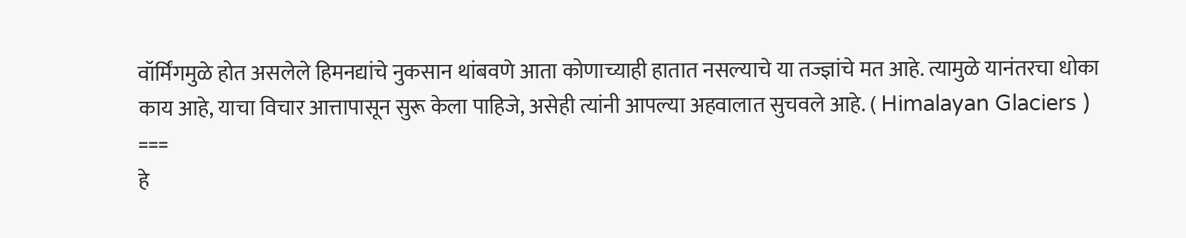वॉर्मिंगमुळे होत असलेले हिमनद्यांचे नुकसान थांबवणे आता कोणाच्याही हातात नसल्याचे या तज्ज्ञांचे मत आहे. त्यामुळे यानंतरचा धोका काय आहे, याचा विचार आत्तापासून सुरू केला पाहिजे, असेही त्यांनी आपल्या अहवालात सुचवले आहे. ( Himalayan Glaciers )
===
हे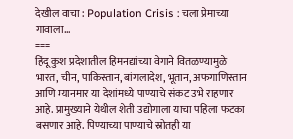देखील वाचा : Population Crisis : चला प्रेमाच्या गावाला…
===
हिंदू कुश प्रदेशातील हिमनद्यांच्या वेगाने वितळण्यामुळे भारत, चीन, पाकिस्तान, बांगलादेश, भूतान, अफगाणिस्तान आणि म्यानमार या देशांमध्ये पाण्याचे संकट उभे राहणार आहे. प्रामुख्याने येथील शेती उद्योगाला याचा पहिला फटका बसणार आहे. पिण्याच्या पाण्याचे स्रोतही या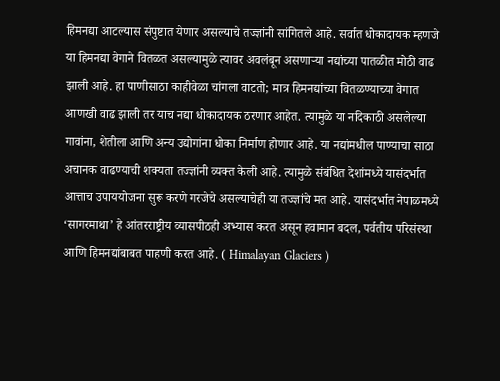हिमनद्या आटल्यास संपुष्टात येणार असल्याचे तज्ज्ञांनी सांगितले आहे. सर्वात धोकादायक म्हणजे या हिमनद्या वेगाने वितळत असल्यामुळे त्यावर अवलंबून असणाऱ्या नद्यांच्या पातळीत मोठी वाढ झाली आहे. हा पाणीसाठा काहीवेळा चांगला वाटतो; मात्र हिमनद्यांच्या वितळण्याच्या वेगात आणखी वाढ झाली तर याच नद्या धोकादायक ठरणार आहेत. त्यामुळे या नदिकाठी असलेल्या गावांना, शेतीला आणि अन्य उद्योगांना धोका निर्माण होणार आहे. या नद्यांमधील पाण्याचा साठा अचानक वाढण्याची शक्यता तज्ज्ञांनी व्यक्त केली आहे. त्यामुळे संबंधित देशांमध्ये यासंदर्भात आत्ताच उपाययोजना सुरू करणे गरजेचे असल्याचेही या तज्ज्ञांचे मत आहे. यासंदर्भात नेपाळमध्ये ‘सागरमाथा’ हे आंतरराष्ट्रीय व्यासपीठही अभ्यास करत असून हवामान बदल, पर्वतीय परिसंस्था आणि हिमनद्यांबाबत पाहणी करत आहे. ( Himalayan Glaciers )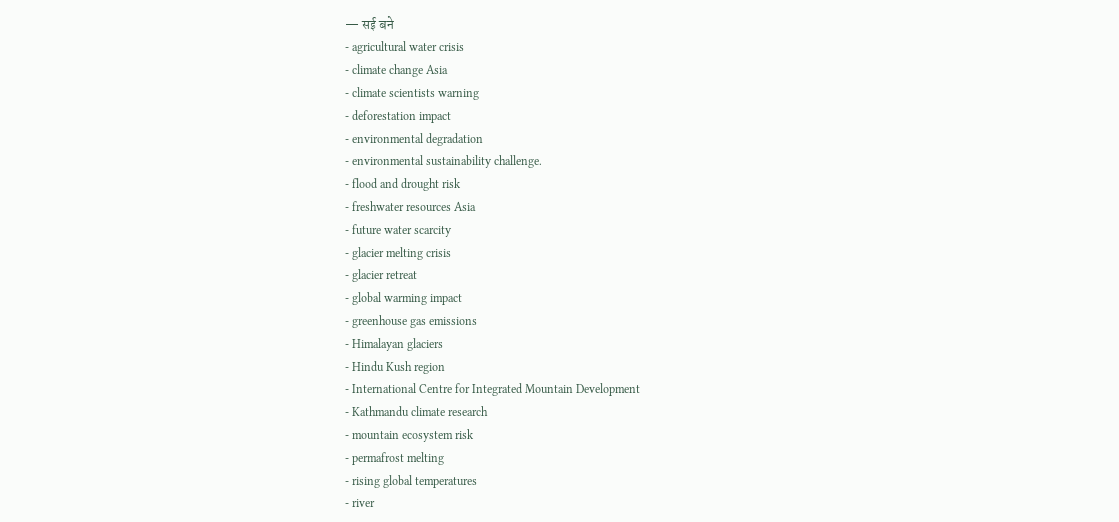— सई बने
- agricultural water crisis
- climate change Asia
- climate scientists warning
- deforestation impact
- environmental degradation
- environmental sustainability challenge.
- flood and drought risk
- freshwater resources Asia
- future water scarcity
- glacier melting crisis
- glacier retreat
- global warming impact
- greenhouse gas emissions
- Himalayan glaciers
- Hindu Kush region
- International Centre for Integrated Mountain Development
- Kathmandu climate research
- mountain ecosystem risk
- permafrost melting
- rising global temperatures
- river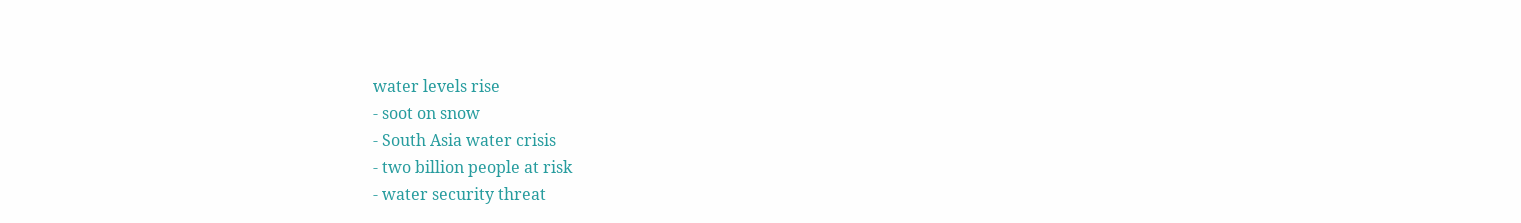water levels rise
- soot on snow
- South Asia water crisis
- two billion people at risk
- water security threat